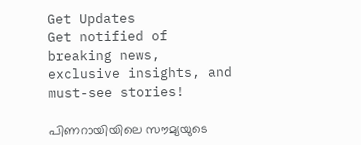Get Updates
Get notified of breaking news, exclusive insights, and must-see stories!

പിണറായിയിലെ സൗമ്യയുടെ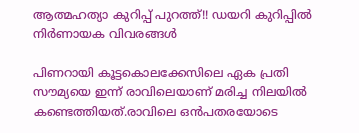ആത്മഹത്യാ കുറിപ്പ് പുറത്ത്!! ഡയറി കുറിപ്പില്‍ നിര്‍ണായക വിവരങ്ങള്‍

പിണറായി കൂട്ടകൊലക്കേസിലെ ഏക പ്രതി സൗമ്യയെ ഇന്ന് രാവിലെയാണ് മരിച്ച നിലയില്‍ കണ്ടെത്തിയത്.രാവിലെ ഒന്‍പതരയോടെ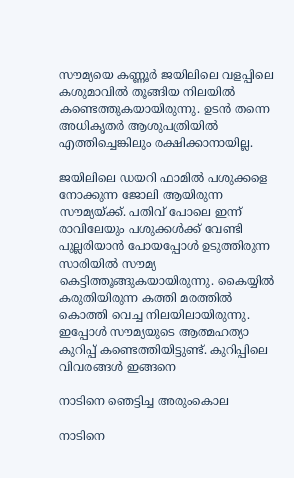സൗമ്യയെ കണ്ണൂര്‍ ജയിലിലെ വളപ്പിലെ കശുമാവില്‍ തൂങ്ങിയ നിലയില്‍ കണ്ടെത്തുകയായിരുന്നു. ഉടന്‍ തന്നെ അധികൃതര്‍ ആശുപത്രിയില്‍ എത്തിച്ചെങ്കിലും രക്ഷിക്കാനായില്ല.

ജയിലിലെ ഡയറി ഫാമില്‍ പശുക്കളെ നോക്കുന്ന ജോലി ആയിരുന്ന സൗമ്യയ്ക്ക്. പതിവ് പോലെ ഇന്ന് രാവിലേയും പശുക്കള്‍ക്ക് വേണ്ടി പുല്ലരിയാന്‍ പോയപ്പോള്‍ ഉടുത്തിരുന്ന സാരിയില്‍ സൗമ്യ കെട്ടിത്തൂങ്ങുകയായിരുന്നു. കൈയ്യില്‍ കരുതിയിരുന്ന കത്തി മരത്തില്‍ കൊത്തി വെച്ച നിലയിലായിരുന്നു. ഇപ്പോള്‍ സൗമ്യയുടെ ആത്മഹത്യാ കുറിപ്പ് കണ്ടെത്തിയിട്ടുണ്ട്. കുറിപ്പിലെ വിവരങ്ങള്‍ ഇങ്ങനെ

നാടിനെ ഞെട്ടിച്ച അരുംകൊല

നാടിനെ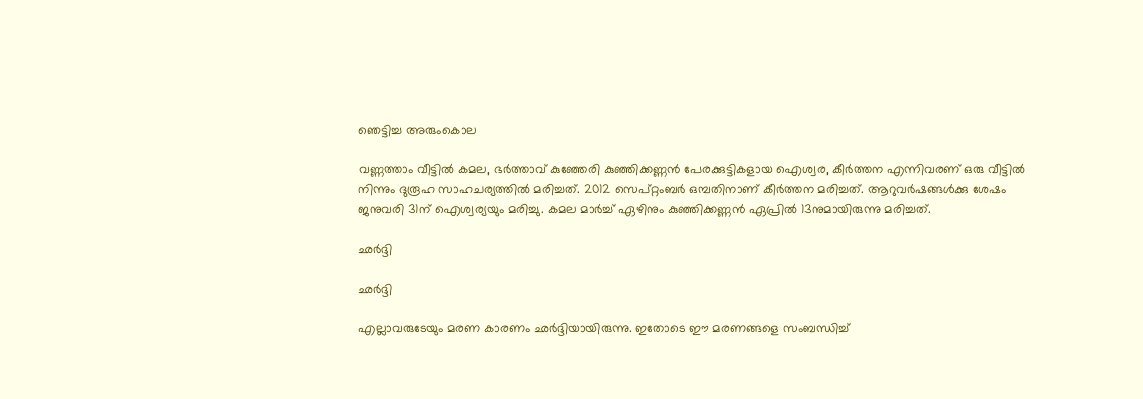ഞെട്ടിച്ച അരുംകൊല

വണ്ണത്താം വീട്ടില്‍ കമല, ഭര്‍ത്താവ് കുഞ്ഞേരി കുഞ്ഞിക്കണ്ണന്‍ പേരക്കുട്ടികളായ ഐശ്വര, കീര്‍ത്തന എന്നിവരണ് ഒരു വീട്ടില്‍ നിന്നും ദുരൂഹ സാഹചര്യത്തില്‍ മരിച്ചത്. 2012 സെപ്റ്റംബര്‍ ഒമ്പതിനാണ് കീര്‍ത്തന മരിച്ചത്. ആറുവര്‍ഷങ്ങള്‍ക്കു ശേഷം ജനുവരി 31ന് ഐശ്വര്യയും മരിച്ചു. കമല മാര്‍ച്ച് ഏഴിനും കുഞ്ഞിക്കണ്ണന്‍ ഏപ്രില്‍ 13നുമായിരുന്നു മരിച്ചത്.

ഛര്‍ദ്ദി

ഛര്‍ദ്ദി

എല്ലാവരുടേയും മരണ കാരണം ഛര്‍ദ്ദിയായിരുന്നു. ഇതോടെ ഈ മരണങ്ങളെ സംബന്ധിച്ച്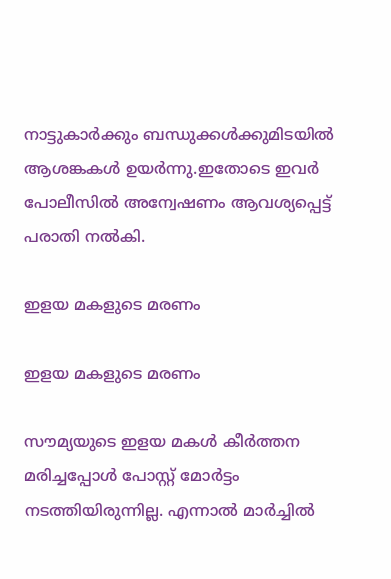നാട്ടുകാര്‍ക്കും ബന്ധുക്കള്‍ക്കുമിടയില്‍ ആശങ്കകള്‍ ഉയര്‍ന്നു.ഇതോടെ ഇവര്‍ പോലീസില്‍ അന്വേഷണം ആവശ്യപ്പെട്ട് പരാതി നല്‍കി.

ഇളയ മകളുടെ മരണം

ഇളയ മകളുടെ മരണം

സൗമ്യയുടെ ഇളയ മകൾ കീർത്തന മരിച്ചപ്പോൾ പോസ്റ്റ് മോർട്ടം നടത്തിയിരുന്നില്ല. എന്നാല്‍ മാർച്ചിൽ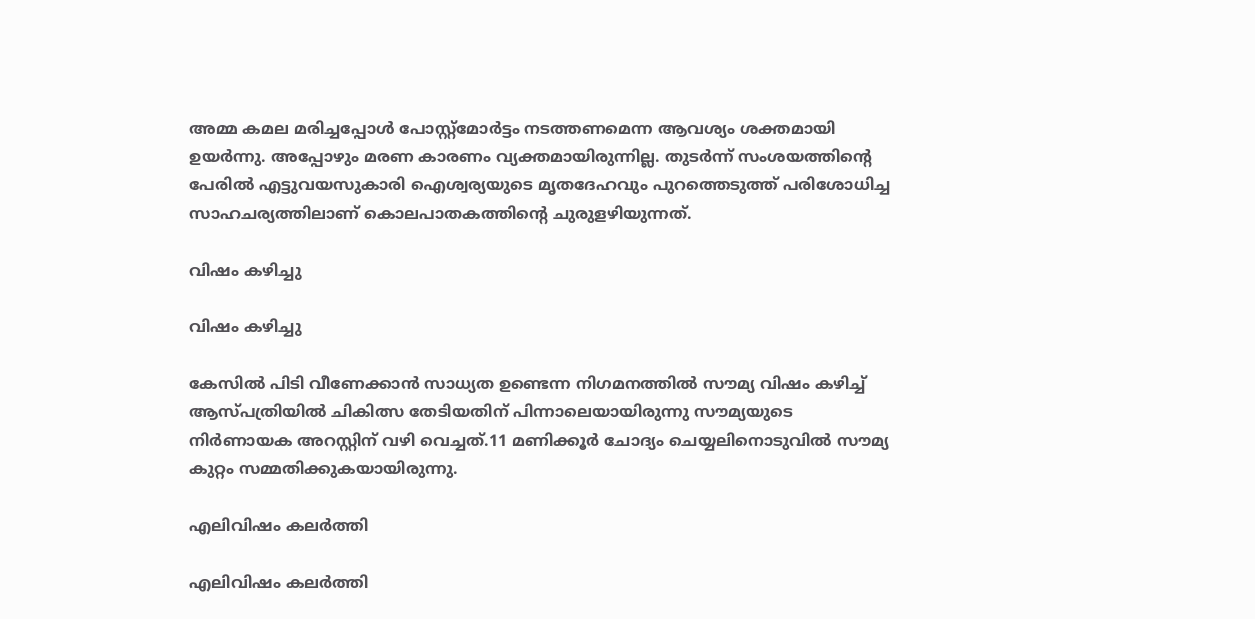അമ്മ കമല മരിച്ചപ്പോൾ പോസ്റ്റ്മോർട്ടം നടത്തണമെന്ന ആവശ്യം ശക്തമായി ഉയർന്നു. അപ്പോഴും മരണ കാരണം വ്യക്തമായിരുന്നില്ല. തുടർന്ന് സംശയത്തിന്റെ പേരിൽ എട്ടുവയസുകാരി ഐശ്വര്യയുടെ മൃതദേഹവും പുറത്തെടുത്ത് പരിശോധിച്ച സാഹചര്യത്തിലാണ് കൊലപാതകത്തിന്റെ ചുരുളഴിയുന്നത്.

വിഷം കഴിച്ചു

വിഷം കഴിച്ചു

കേസില്‍ പിടി വീണേക്കാന്‍ സാധ്യത ഉണ്ടെന്ന നിഗമനത്തില്‍ സൗമ്യ വിഷം കഴിച്ച് ആസ്പത്രിയില്‍ ചികിത്സ തേടിയതിന് പിന്നാലെയായിരുന്നു സൗമ്യയുടെ നിര്‍ണായക അറസ്റ്റിന് വഴി വെച്ചത്.11 മണിക്കൂര്‍ ചോദ്യം ചെയ്യലിനൊടുവില്‍ സൗമ്യ കുറ്റം സമ്മതിക്കുകയായിരുന്നു.

എലിവിഷം കലര്‍ത്തി

എലിവിഷം കലര്‍ത്തി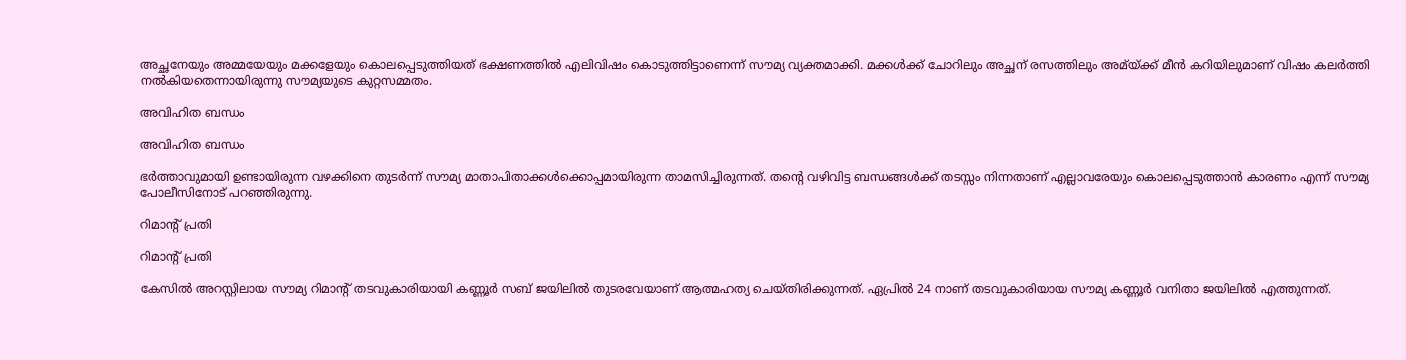അച്ഛനേയും അമ്മയേയും മക്കളേയും കൊലപ്പെടുത്തിയത് ഭക്ഷണത്തില്‍ എലിവിഷം കൊടുത്തിട്ടാണെന്ന് സൗമ്യ വ്യക്തമാക്കി. മക്കള്‍ക്ക് ചോറിലും അച്ഛന് രസത്തിലും അമ്യ്ക്ക് മീന്‍ കറിയിലുമാണ് വിഷം കലര്‍ത്തി നല്‍കിയതെന്നായിരുന്നു സൗമ്യയുടെ കുറ്റസമ്മതം.

അവിഹിത ബന്ധം

അവിഹിത ബന്ധം

ഭര്‍ത്താവുമായി ഉണ്ടായിരുന്ന വഴക്കിനെ തുടര്‍ന്ന് സൗമ്യ മാതാപിതാക്കള്‍ക്കൊപ്പമായിരുന്ന താമസിച്ചിരുന്നത്. തന്‍റെ വഴിവിട്ട ബന്ധങ്ങള്‍ക്ക് തടസ്സം നിന്നതാണ് എല്ലാവരേയും കൊലപ്പെടുത്താന്‍ കാരണം എന്ന് സൗമ്യ പോലീസിനോട് പറഞ്ഞിരുന്നു.

റിമാന്‍റ് പ്രതി

റിമാന്‍റ് പ്രതി

കേസില്‍ അറസ്റ്റിലായ സൗമ്യ റിമാന്‍റ് തടവുകാരിയായി കണ്ണൂര്‍ സബ് ജയിലില്‍ തുടരവേയാണ് ആത്മഹത്യ ചെയ്തിരിക്കുന്നത്. ഏപ്രില്‍ 24 നാണ് തടവുകാരിയായ സൗമ്യ കണ്ണൂര്‍ വനിതാ ജയിലില്‍ എത്തുന്നത്.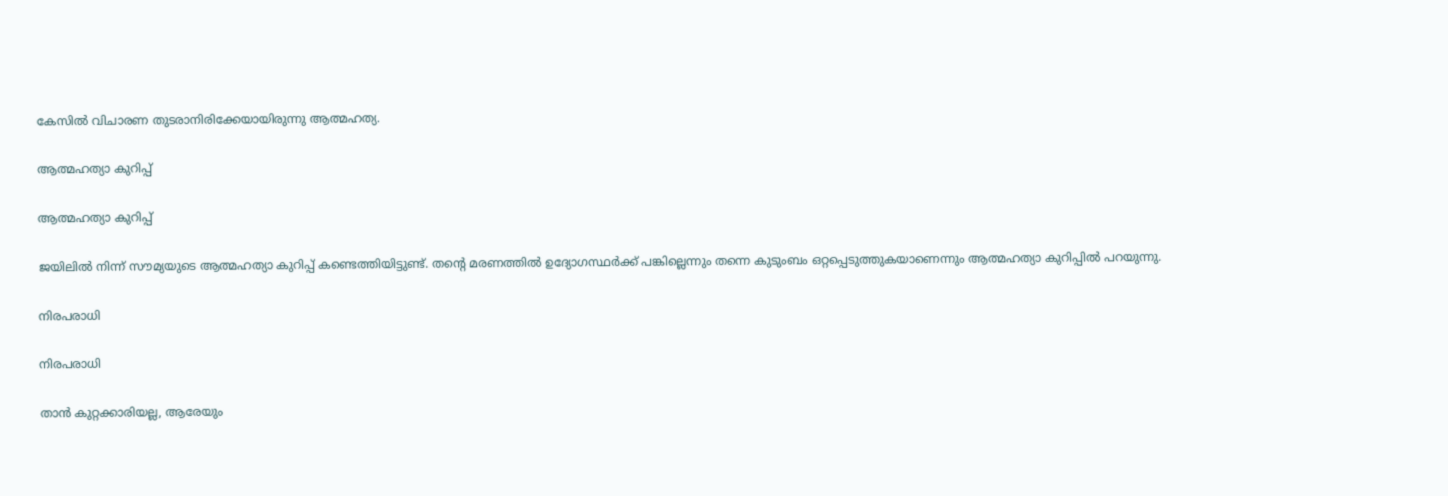കേസില്‍ വിചാരണ തുടരാനിരിക്കേയായിരുന്നു ആത്മഹത്യ.

ആത്മഹത്യാ കുറിപ്പ്

ആത്മഹത്യാ കുറിപ്പ്

ജയിലില്‍ നിന്ന് സൗമ്യയുടെ ആത്മഹത്യാ കുറിപ്പ് കണ്ടെത്തിയിട്ടുണ്ട്. തന്‍റെ മരണത്തില്‍ ഉദ്യോഗസ്ഥര്‍ക്ക് പങ്കില്ലെന്നും തന്നെ കുടുംബം ഒറ്റപ്പെടുത്തുകയാണെന്നും ആത്മഹത്യാ കുറിപ്പില്‍ പറയുന്നു.

നിരപരാധി

നിരപരാധി

താന്‍ കുറ്റക്കാരിയല്ല, ആരേയും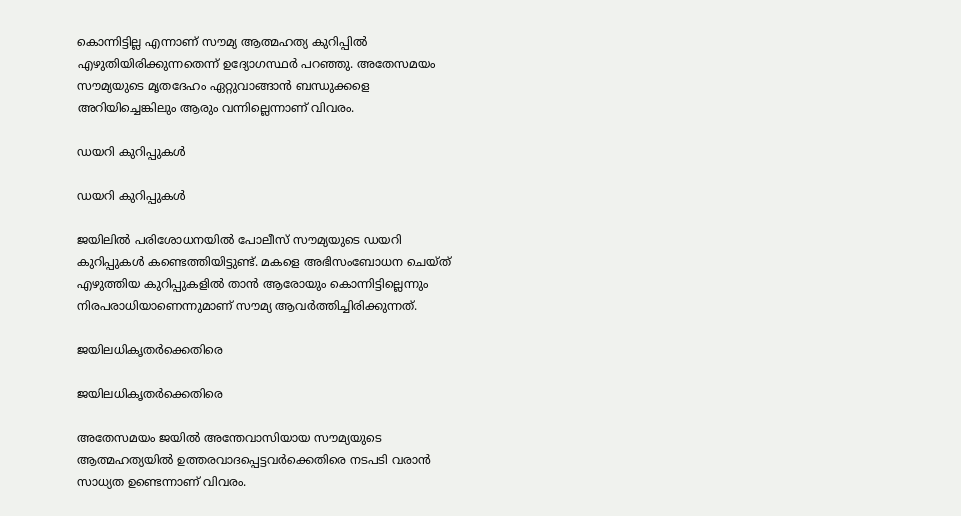കൊന്നിട്ടില്ല എന്നാണ് സൗമ്യ ആത്മഹത്യ കുറിപ്പില്‍ എഴുതിയിരിക്കുന്നതെന്ന് ഉദ്യോഗസ്ഥര്‍ പറഞ്ഞു. അതേസമയം സൗമ്യയുടെ മൃതദേഹം ഏറ്റുവാങ്ങാന്‍ ബന്ധുക്കളെ അറിയിച്ചെങ്കിലും ആരും വന്നില്ലെന്നാണ് വിവരം.

ഡയറി കുറിപ്പുകള്‍

ഡയറി കുറിപ്പുകള്‍

ജയിലില്‍ പരിശോധനയില്‍ പോലീസ് സൗമ്യയുടെ ഡയറി കുറിപ്പുകള്‍ കണ്ടെത്തിയിട്ടുണ്ട്. മകളെ അഭിസംബോധന ചെയ്ത് എഴുത്തിയ കുറിപ്പുകളില്‍ താന്‍ ആരോയും കൊന്നിട്ടില്ലെന്നും നിരപരാധിയാണെന്നുമാണ് സൗമ്യ ആവര്‍ത്തിച്ചിരിക്കുന്നത്.

ജയിലധികൃതര്‍ക്കെതിരെ

ജയിലധികൃതര്‍ക്കെതിരെ

അതേസമയം ജയില്‍ അന്തേവാസിയായ സൗമ്യയുടെ ആത്മഹത്യയില്‍ ഉത്തരവാദപ്പെട്ടവര്‍ക്കെതിരെ നടപടി വരാന്‍ സാധ്യത ഉണ്ടെന്നാണ് വിവരം.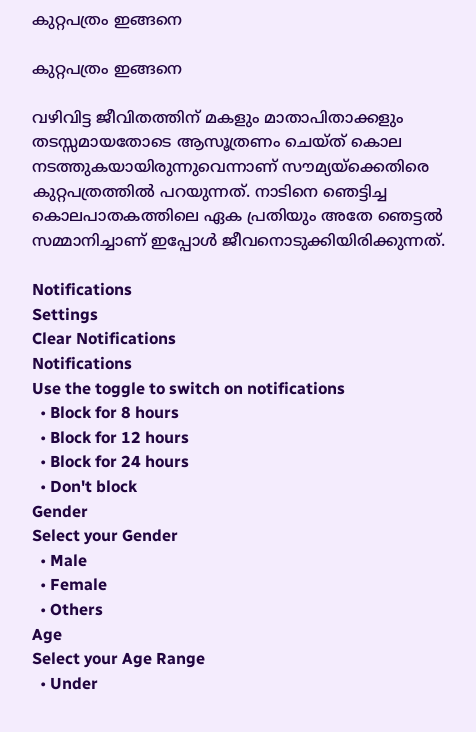കുറ്റപത്രം ഇങ്ങനെ

കുറ്റപത്രം ഇങ്ങനെ

വഴിവിട്ട ജീവിതത്തിന് മകളും മാതാപിതാക്കളും തടസ്സമായതോടെ ആസൂത്രണം ചെയ്ത് കൊല നടത്തുകയായിരുന്നുവെന്നാണ് സൗമ്യയ്ക്കെതിരെ കുറ്റപത്രത്തില്‍ പറയുന്നത്. നാടിനെ ഞെട്ടിച്ച കൊലപാതകത്തിലെ ഏക പ്രതിയും അതേ ഞെട്ടല്‍ സമ്മാനിച്ചാണ് ഇപ്പോള്‍ ജീവനൊടുക്കിയിരിക്കുന്നത്.

Notifications
Settings
Clear Notifications
Notifications
Use the toggle to switch on notifications
  • Block for 8 hours
  • Block for 12 hours
  • Block for 24 hours
  • Don't block
Gender
Select your Gender
  • Male
  • Female
  • Others
Age
Select your Age Range
  • Under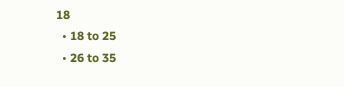18
  • 18 to 25
  • 26 to 35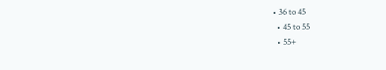• 36 to 45
  • 45 to 55
  • 55+